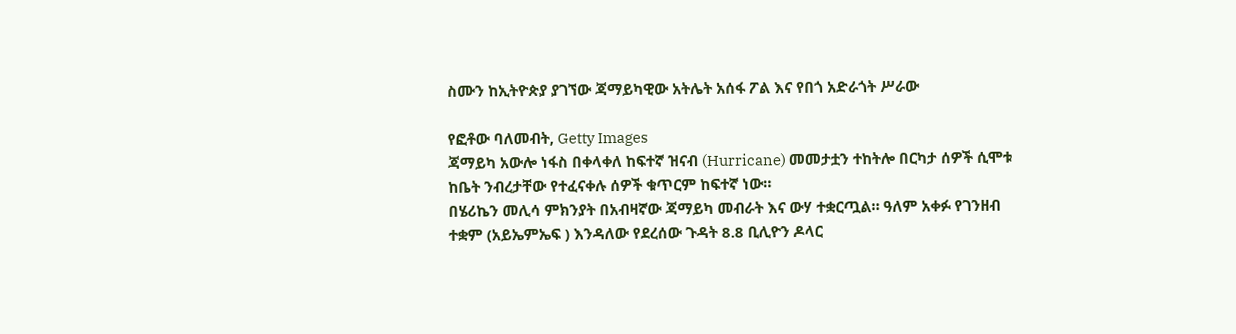ስሙን ከኢትዮጵያ ያገኘው ጃማይካዊው አትሌት አሰፋ ፖል እና የበጎ አድራጎት ሥራው

የፎቶው ባለመብት, Getty Images
ጃማይካ አውሎ ነፋስ በቀላቀለ ከፍተኛ ዝናብ (Hurricane) መመታቷን ተከትሎ በርካታ ሰዎች ሲሞቱ ከቤት ንብረታቸው የተፈናቀሉ ሰዎች ቁጥርም ከፍተኛ ነው።
በሄሪኬን መሊሳ ምክንያት በአብዛኛው ጃማይካ መብራት እና ውሃ ተቋርጧል። ዓለም አቀፉ የገንዘብ ተቋም (አይኤምኤፍ ) እንዳለው የደረሰው ጉዳት 8.8 ቢሊዮን ዶላር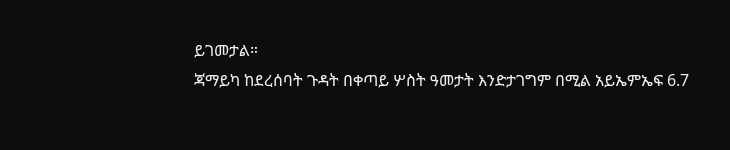ይገመታል።
ጃማይካ ከደረሰባት ጉዳት በቀጣይ ሦስት ዓመታት እንድታገግም በሚል አይኤምኤፍ 6.7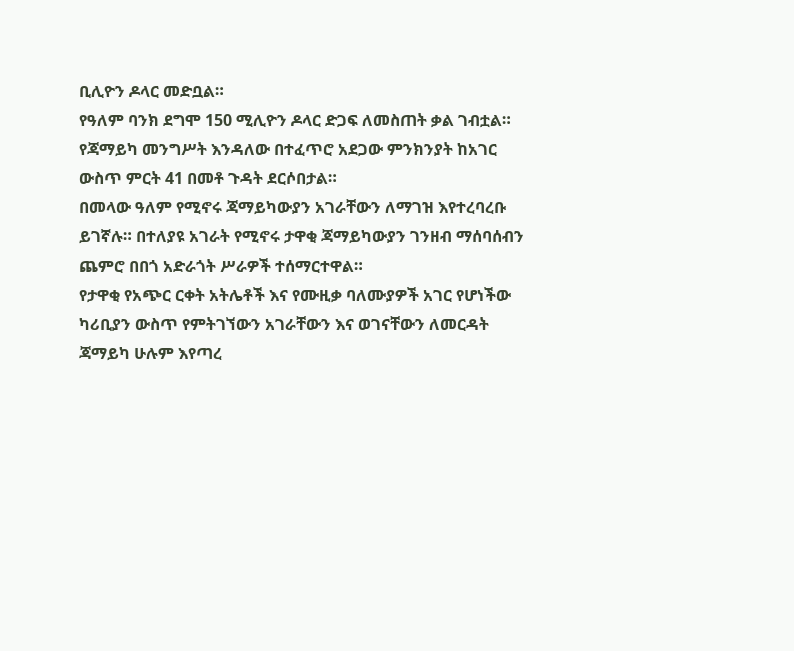ቢሊዮን ዶላር መድቧል።
የዓለም ባንክ ደግሞ 150 ሚሊዮን ዶላር ድጋፍ ለመስጠት ቃል ገብቷል።
የጃማይካ መንግሥት እንዳለው በተፈጥሮ አደጋው ምንክንያት ከአገር ውስጥ ምርት 41 በመቶ ጉዳት ደርሶበታል።
በመላው ዓለም የሚኖሩ ጃማይካውያን አገራቸውን ለማገዝ እየተረባረቡ ይገኛሉ። በተለያዩ አገራት የሚኖሩ ታዋቂ ጃማይካውያን ገንዘብ ማሰባሰብን ጨምሮ በበጎ አድራጎት ሥራዎች ተሰማርተዋል።
የታዋቂ የአጭር ርቀት አትሌቶች እና የሙዚቃ ባለሙያዎች አገር የሆነችው ካሪቢያን ውስጥ የምትገኘውን አገራቸውን እና ወገናቸውን ለመርዳት ጃማይካ ሁሉም እየጣረ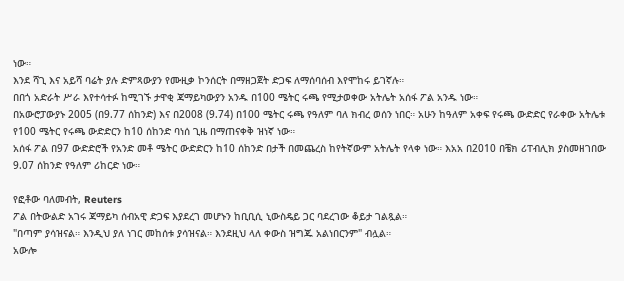ነው።
እንደ ሻጊ እና አይሻ ባሬት ያሉ ድምጻውያን የሙዚቃ ኮንሰርት በማዘጋጀት ድጋፍ ለማሰባሰብ እየሞከሩ ይገኛሉ።
በበጎ አድራት ሥራ እየተሳተፉ ከሚገኙ ታዋቂ ጃማይካውያን አንዱ በ100 ሜትር ሩጫ የሚታወቀው አትሌት አሰፋ ፖል አንዱ ነው።
በአውሮፓውያኑ 2005 (በ9.77 ሰከንድ) እና በ2008 (9.74) በ100 ሜትር ሩጫ የዓለም ባለ ክብረ ወሰን ነበር። አሁን ከዓለም አቀፍ የሩጫ ውድድር የራቀው አትሌቱ የ100 ሜትር የሩጫ ውድድርን ከ10 ሰከንድ ባነሰ ጊዜ በማጠናቀቅ ዝነኛ ነው።
አሰፋ ፖል በ97 ውድድሮች የአንድ መቶ ሜትር ውድድርን ከ10 ሰከንድ በታች በመጨረስ ከየትኛውም አትሌት የላቀ ነው። እአአ በ2010 በቼክ ሪፐብሊክ ያስመዘገበው 9.07 ሰከንድ የዓለም ሪከርድ ነው።

የፎቶው ባለመብት, Reuters
ፖል በትውልድ አገሩ ጃማይካ ሰብአዊ ድጋፍ እያደረገ መሆኑን ከቢቢሲ ኒውስዴይ ጋር ባደረገው ቆይታ ገልጿል።
"በጣም ያሳዝናል። እንዲህ ያለ ነገር መከሰቱ ያሳዝናል። እንደዚህ ላለ ቀውስ ዝግጁ አልነበርንም" ብሏል።
አውሎ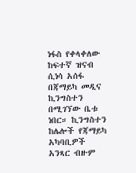ነፋስ የቀላቀለው ከፍተኛ ዝናብ ሲነሳ አሰፋ በጃማይካ መዲና ኪንግስተን በሚገኘው ቤቱ ነበር። ኪንግስተን ከሌሎች የጃማይካ አካባቢዎች አንጻር ብዙም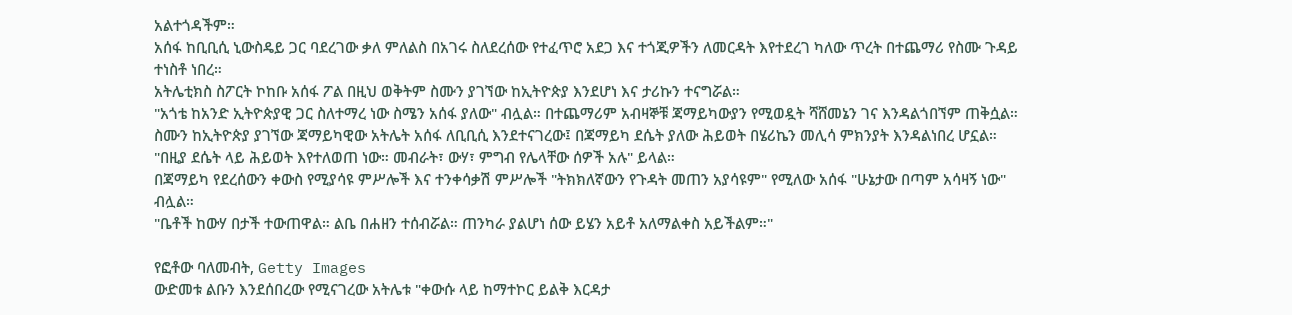አልተጎዳችም።
አሰፋ ከቢቢሲ ኒውስዴይ ጋር ባደረገው ቃለ ምለልስ በአገሩ ስለደረሰው የተፈጥሮ አደጋ እና ተጎጂዎችን ለመርዳት እየተደረገ ካለው ጥረት በተጨማሪ የስሙ ጉዳይ ተነስቶ ነበረ።
አትሌቲክስ ስፖርት ኮከቡ አሰፋ ፖል በዚህ ወቅትም ስሙን ያገኘው ከኢትዮጵያ እንደሆነ እና ታሪኩን ተናግሯል።
"አጎቴ ከአንድ ኢትዮጵያዊ ጋር ስለተማረ ነው ስሜን አሰፋ ያለው" ብሏል። በተጨማሪም አብዛኞቹ ጃማይካውያን የሚወዷት ሻሸመኔን ገና እንዳልጎበኘም ጠቅሷል።
ስሙን ከኢትዮጵያ ያገኘው ጃማይካዊው አትሌት አሰፋ ለቢቢሲ እንደተናገረው፤ በጃማይካ ደሴት ያለው ሕይወት በሄሪኬን መሊሳ ምክንያት እንዳልነበረ ሆኗል።
"በዚያ ደሴት ላይ ሕይወት እየተለወጠ ነው። መብራት፣ ውሃ፣ ምግብ የሌላቸው ሰዎች አሉ" ይላል።
በጃማይካ የደረሰውን ቀውስ የሚያሳዩ ምሥሎች እና ተንቀሳቃሽ ምሥሎች "ትክክለኛውን የጉዳት መጠን አያሳዩም" የሚለው አሰፋ "ሁኔታው በጣም አሳዛኝ ነው" ብሏል።
"ቤቶች ከውሃ በታች ተውጠዋል። ልቤ በሐዘን ተሰብሯል። ጠንካራ ያልሆነ ሰው ይሄን አይቶ አለማልቀስ አይችልም።"

የፎቶው ባለመብት, Getty Images
ውድመቱ ልቡን እንደሰበረው የሚናገረው አትሌቱ "ቀውሱ ላይ ከማተኮር ይልቅ እርዳታ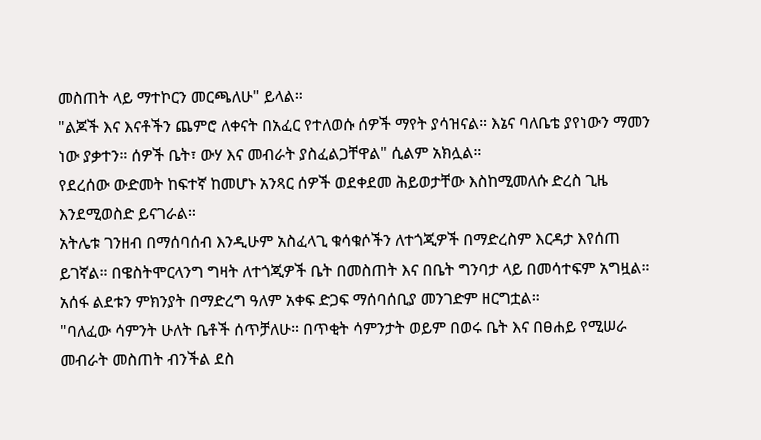መስጠት ላይ ማተኮርን መርጫለሁ" ይላል።
"ልጆች እና እናቶችን ጨምሮ ለቀናት በአፈር የተለወሱ ሰዎች ማየት ያሳዝናል። እኔና ባለቤቴ ያየነውን ማመን ነው ያቃተን። ሰዎች ቤት፣ ውሃ እና መብራት ያስፈልጋቸዋል" ሲልም አክሏል።
የደረሰው ውድመት ከፍተኛ ከመሆኑ አንጻር ሰዎች ወደቀደመ ሕይወታቸው እስከሚመለሱ ድረስ ጊዜ እንደሚወስድ ይናገራል።
አትሌቱ ገንዘብ በማሰባሰብ እንዲሁም አስፈላጊ ቁሳቁሶችን ለተጎጂዎች በማድረስም እርዳታ እየሰጠ ይገኛል። በዌስትሞርላንግ ግዛት ለተጎጂዎች ቤት በመስጠት እና በቤት ግንባታ ላይ በመሳተፍም አግዟል።
አሰፋ ልደቱን ምክንያት በማድረግ ዓለም አቀፍ ድጋፍ ማሰባሰቢያ መንገድም ዘርግቷል።
"ባለፈው ሳምንት ሁለት ቤቶች ሰጥቻለሁ። በጥቂት ሳምንታት ወይም በወሩ ቤት እና በፀሐይ የሚሠራ መብራት መስጠት ብንችል ደስ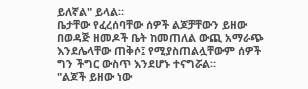ይለኛል" ይላል።
ቤታቸው የፈረሰባቸው ሰዎች ልጆቻቸውን ይዘው በወዳጅ ዘመዶች ቤት ከመጠለል ውጪ አማራጭ እንደሌላቸው ጠቅሶ፤ የሚያስጠልሏቸውም ሰዎች ግን ችግር ውስጥ እንደሆኑ ተናግሯል።
"ልጆች ይዘው ነው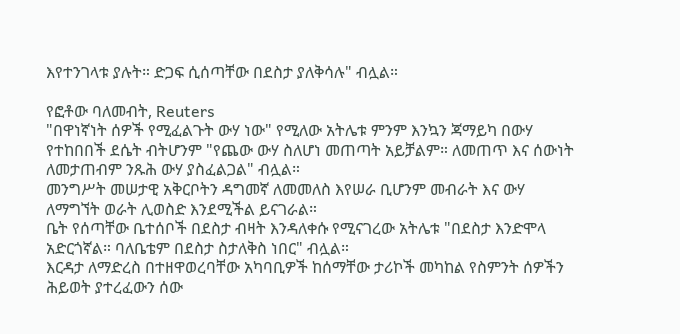እየተንገላቱ ያሉት። ድጋፍ ሲሰጣቸው በደስታ ያለቅሳሉ" ብሏል።

የፎቶው ባለመብት, Reuters
"በዋነኛነት ሰዎች የሚፈልጉት ውሃ ነው" የሚለው አትሌቱ ምንም እንኳን ጃማይካ በውሃ የተከበበች ደሴት ብትሆንም "የጨው ውሃ ስለሆነ መጠጣት አይቻልም። ለመጠጥ እና ሰውነት ለመታጠብም ንጹሕ ውሃ ያስፈልጋል" ብሏል።
መንግሥት መሠታዊ አቅርቦትን ዳግመኛ ለመመለስ እየሠራ ቢሆንም መብራት እና ውሃ ለማግኘት ወራት ሊወስድ እንደሚችል ይናገራል።
ቤት የሰጣቸው ቤተሰቦች በደስታ ብዛት እንዳለቀሱ የሚናገረው አትሌቱ "በደስታ እንድሞላ አድርጎኛል። ባለቤቴም በደስታ ስታለቅስ ነበር" ብሏል።
እርዳታ ለማድረስ በተዘዋወረባቸው አካባቢዎች ከሰማቸው ታሪኮች መካከል የስምንት ሰዎችን ሕይወት ያተረፈውን ሰው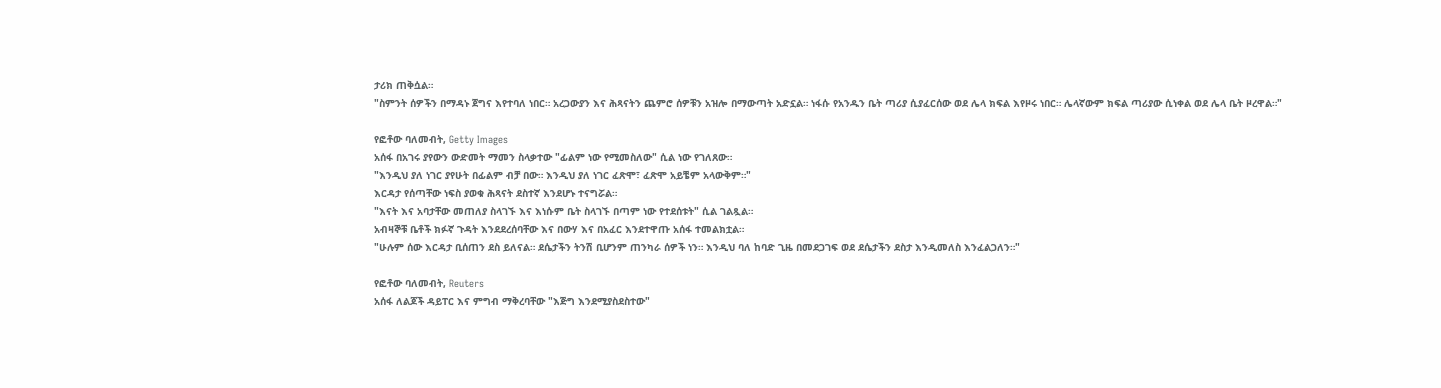ታሪክ ጠቅሷል።
"ስምንት ሰዎችን በማዳኑ ጀግና እየተባለ ነበር። አረጋውያን እና ሕጻናትን ጨምሮ ሰዎቹን አዝሎ በማውጣት አድኗል። ነፋሱ የአንዱን ቤት ጣሪያ ሲያፈርሰው ወደ ሌላ ክፍል እየዞሩ ነበር። ሌላኛውም ክፍል ጣሪያው ሲነቀል ወደ ሌላ ቤት ዞረዋል።"

የፎቶው ባለመብት, Getty Images
አሰፋ በአገሩ ያየውን ውድመት ማመን ስላቃተው "ፊልም ነው የሚመስለው" ሲል ነው የገለጸው።
"እንዲህ ያለ ነገር ያየሁት በፊልም ብቻ በው። እንዲህ ያለ ነገር ፈጽሞ፣ ፈጽሞ አይቼም አላውቅም።"
እርዳታ የሰጣቸው ነፍስ ያወቁ ሕጻናት ደስተኛ እንደሆኑ ተናግሯል።
"እናት እና አባታቸው መጠለያ ስላገኙ እና እነሱም ቤት ስላገኙ በጣም ነው የተደሰቱት" ሲል ገልጿል።
አብዛኞቹ ቤቶች ክፉኛ ጉዳት እንደደረሰባቸው እና በውሃ እና በአፈር እንደተዋጡ አሰፋ ተመልክቷል።
"ሁሉም ሰው እርዳታ ቢሰጠን ደስ ይለናል። ደሴታችን ትንሽ ቢሆንም ጠንካራ ሰዎች ነን። እንዲህ ባለ ከባድ ጊዜ በመደጋገፍ ወደ ደሴታችን ደስታ እንዲመለስ እንፈልጋለን።"

የፎቶው ባለመብት, Reuters
አሰፋ ለልጆች ዳይፐር እና ምግብ ማቅረባቸው "እጅግ እንደሚያስደስተው"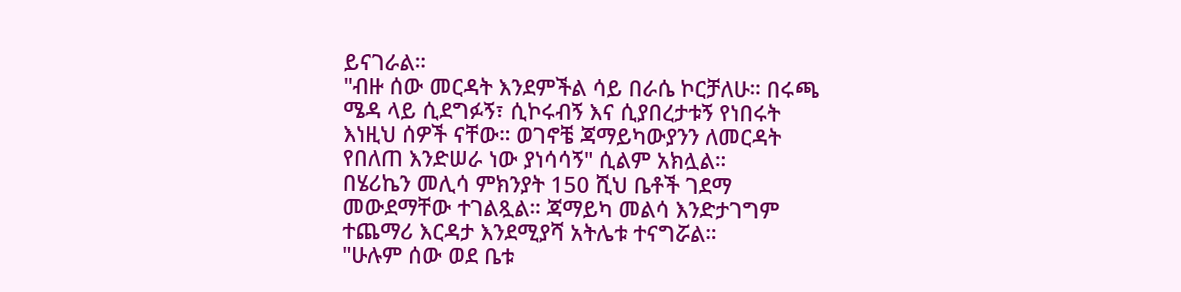ይናገራል።
"ብዙ ሰው መርዳት እንደምችል ሳይ በራሴ ኮርቻለሁ። በሩጫ ሜዳ ላይ ሲደግፉኝ፣ ሲኮሩብኝ እና ሲያበረታቱኝ የነበሩት እነዚህ ሰዎች ናቸው። ወገኖቼ ጃማይካውያንን ለመርዳት የበለጠ እንድሠራ ነው ያነሳሳኝ" ሲልም አክሏል።
በሄሪኬን መሊሳ ምክንያት 150 ሺህ ቤቶች ገደማ መውደማቸው ተገልጿል። ጃማይካ መልሳ እንድታገግም ተጨማሪ እርዳታ እንደሚያሻ አትሌቱ ተናግሯል።
"ሁሉም ሰው ወደ ቤቱ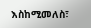እስከሚመለስ፣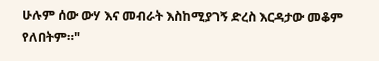ሁሉም ሰው ውሃ እና መብራት እስከሚያገኝ ድረስ እርዳታው መቆም የለበትም።"